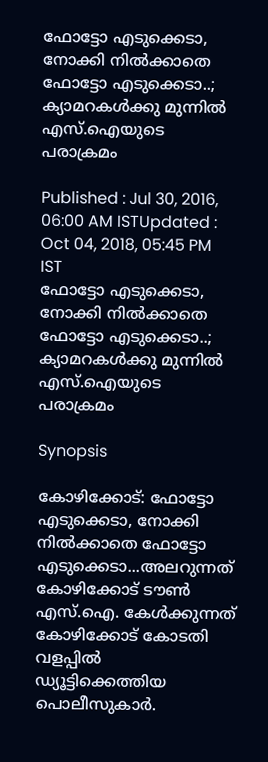ഫോട്ടോ എടുക്കെടാ, നോക്കി നില്‍ക്കാതെ ഫോട്ടോ എടുക്കെടാ..; ക്യാമറകള്‍ക്കു മുന്നില്‍ എസ്.ഐയുടെ പരാക്രമം

Published : Jul 30, 2016, 06:00 AM ISTUpdated : Oct 04, 2018, 05:45 PM IST
ഫോട്ടോ എടുക്കെടാ, നോക്കി നില്‍ക്കാതെ ഫോട്ടോ എടുക്കെടാ..; ക്യാമറകള്‍ക്കു മുന്നില്‍ എസ്.ഐയുടെ പരാക്രമം

Synopsis

കോഴിക്കോട്: ഫോട്ടോ എടുക്കെടാ, നോക്കി നില്‍ക്കാതെ ഫോട്ടോ എടുക്കെടാ...അലറുന്നത് കോഴിക്കോട് ടൗണ്‍ എസ്.ഐ. കേള്‍ക്കുന്നത് കോഴിക്കോട് കോടതി വളപ്പില്‍ ഡ്യൂട്ടിക്കെത്തിയ പൊലീസുകാര്‍.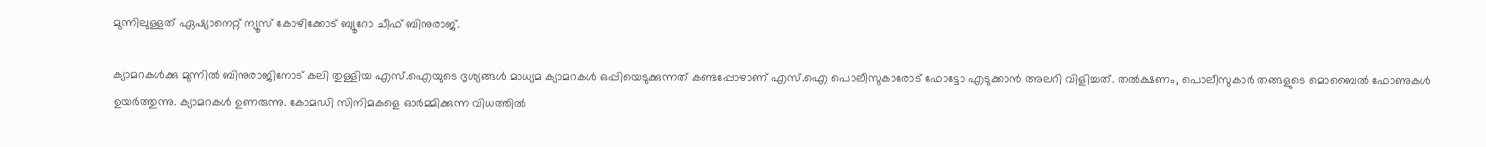മുന്നിലുള്ളത് ഏഷ്യാനെറ്റ് ന്യൂസ് കോഴിക്കോട് ബ്യൂറോ ചീഫ് ബിനുരാജ്.

ക്യാമറകള്‍ക്കു മുന്നില്‍ ബിനുരാജിനോട് കലി തുള്ളിയ എസ്.ഐയുടെ ദൃശ്യങ്ങള്‍ മാധ്യമ ക്യാമറകള്‍ ഒപ്പിയെടുക്കുന്നത് കണ്ടപ്പോഴാണ് എസ്.ഐ പൊലീസുകാരോട് ഫോട്ടോ എടുക്കാന്‍ അലറി വിളിച്ചത്. തല്‍ക്ഷണം, പൊലീസുകാര്‍ തങ്ങളുടെ മൊബൈല്‍ ഫോണുകള്‍ ഉയര്‍ത്തുന്നു. ക്യാമറകള്‍ ഉണരുന്നു. കോമഡി സിനിമകളെ ഓര്‍മ്മിക്കുന്ന വിധത്തില്‍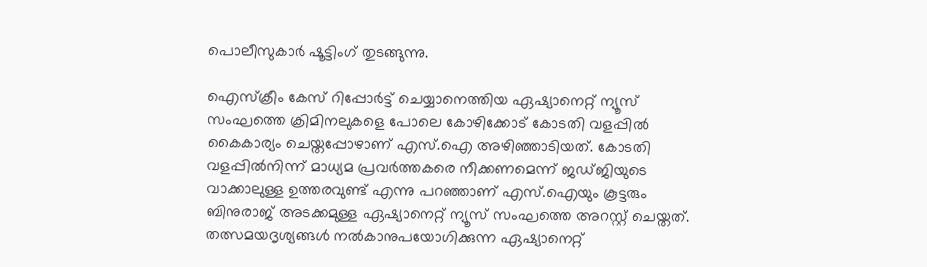പൊലീസുകാര്‍ ഷൂട്ടിംഗ് തുടങ്ങുന്നു.

ഐസ്‌ക്രീം കേസ് റിപ്പോര്‍ട്ട് ചെയ്യാനെത്തിയ ഏഷ്യാനെറ്റ് ന്യൂസ് സംഘത്തെ ക്രിമിനലുകളെ പോലെ കോഴിക്കോട് കോടതി വളപ്പില്‍ കൈകാര്യം ചെയ്തപ്പോഴാണ് എസ്.ഐ അഴിഞ്ഞാടിയത്. കോടതി വളപ്പില്‍നിന്ന് മാധ്യമ പ്രവര്‍ത്തകരെ നീക്കണമെന്ന് ജഡ്ജിയുടെ വാക്കാലുള്ള ഉത്തരവുണ്ട് എന്നു പറഞ്ഞാണ് എസ്.ഐയും കൂട്ടരും ബിനുരാജ് അടക്കമുള്ള ഏഷ്യാനെറ്റ് ന്യൂസ് സംഘത്തെ അറസ്റ്റ് ചെയ്തത്. തത്സമയദൃശ്യങ്ങള്‍ നല്‍കാനുപയോഗിക്കുന്ന ഏഷ്യാനെറ്റ്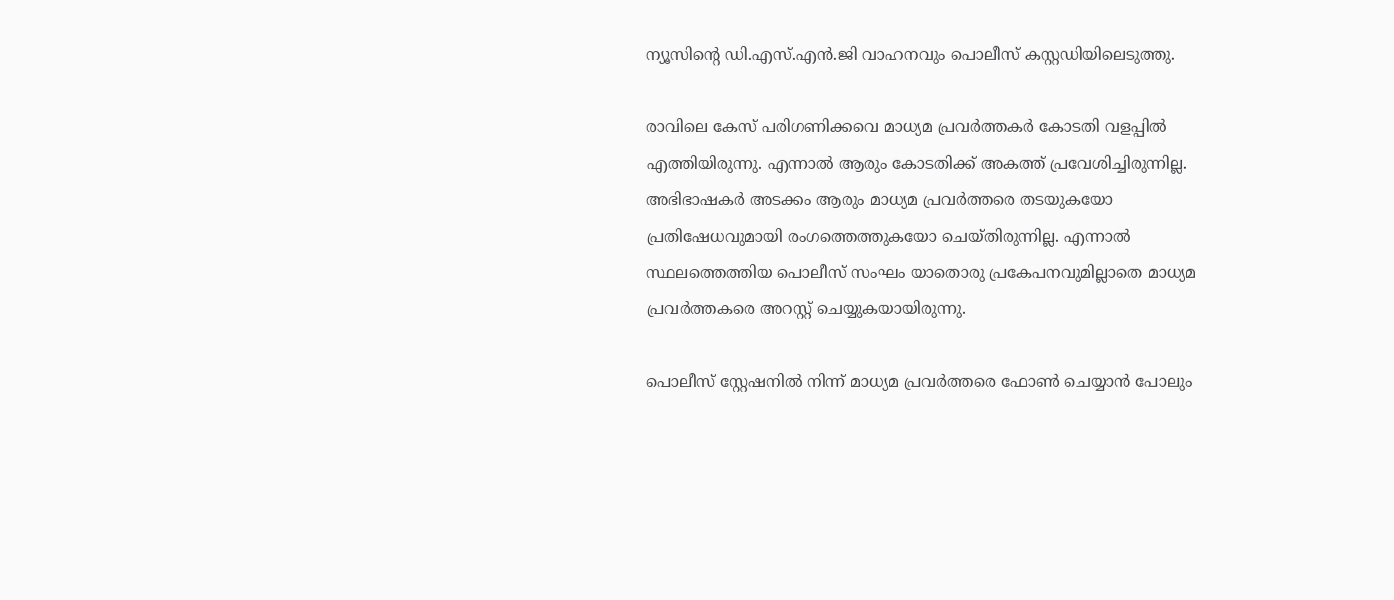ന്യൂസിന്റെ ഡി.എസ്.എന്‍.ജി വാഹനവും പൊലീസ് കസ്റ്റഡിയിലെടുത്തു.

രാവിലെ കേസ് പരിഗണിക്കവെ മാധ്യമ പ്രവര്‍ത്തകര്‍ കോടതി വളപ്പില്‍ എത്തിയിരുന്നു. എന്നാല്‍ ആരും കോടതിക്ക് അകത്ത് പ്രവേശിച്ചിരുന്നില്ല. അഭിഭാഷകര്‍ അടക്കം ആരും മാധ്യമ പ്രവര്‍ത്തരെ തടയുകയോ പ്രതിഷേധവുമായി രംഗത്തെത്തുകയോ ചെയ്തിരുന്നില്ല. എന്നാല്‍ സ്ഥലത്തെത്തിയ പൊലീസ് സംഘം യാതൊരു പ്രകേപനവുമില്ലാതെ മാധ്യമ പ്രവര്‍ത്തകരെ അറസ്റ്റ് ചെയ്യുകയായിരുന്നു.

പൊലീസ് സ്റ്റേഷനില്‍ നിന്ന് മാധ്യമ പ്രവര്‍ത്തരെ ഫോണ്‍ ചെയ്യാന്‍ പോലും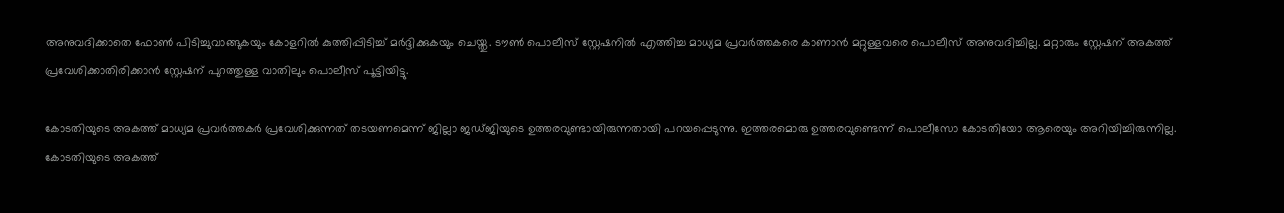അനുവദിക്കാതെ ഫോണ്‍ പിടിച്ചുവാങ്ങുകയും കോളറില്‍ കുത്തിപ്പിടിച്ച് മര്‍ദ്ദിക്കുകയും ചെയ്തു. ടൗണ്‍ പൊലീസ് സ്റ്റേഷനില്‍ എത്തിച്ച മാധ്യമ പ്രവര്‍ത്തകരെ കാണാന്‍ മറ്റുള്ളവരെ പൊലീസ് അനുവദിച്ചില്ല. മറ്റാരും സ്റ്റേഷന് അകത്ത് പ്രവേശിക്കാതിരിക്കാന്‍ സ്റ്റേഷന് പുറത്തുള്ള വാതിലും പൊലീസ് പൂട്ടിയിട്ടു.

കോടതിയുടെ അകത്ത് മാധ്യമ പ്രവര്‍ത്തകര്‍ പ്രവേശിക്കുന്നത് തടയണമെന്ന് ജില്ലാ ജഡ്ജിയുടെ ഉത്തരവുണ്ടായിരുന്നതായി പറയപ്പെടുന്നു. ഇത്തരമൊരു ഉത്തരവുണ്ടെന്ന് പൊലീസോ കോടതിയോ ആരെയും അറിയിച്ചിരുന്നില്ല. കോടതിയുടെ അകത്ത്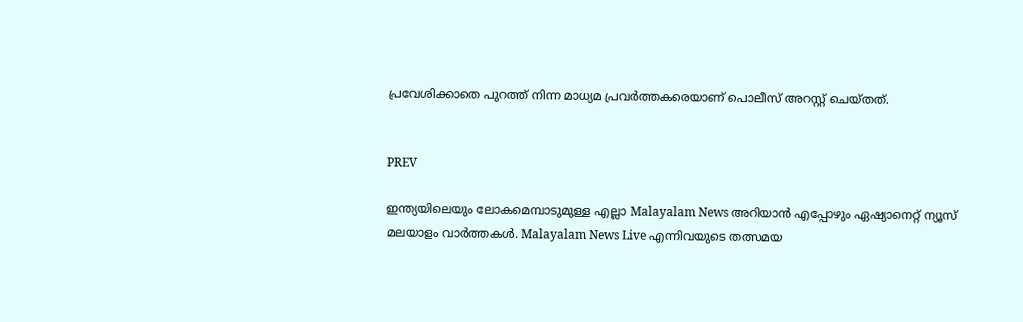പ്രവേശിക്കാതെ പുറത്ത് നിന്ന മാധ്യമ പ്രവര്‍ത്തകരെയാണ് പൊലീസ് അറസ്റ്റ് ചെയ്തത്.


PREV

ഇന്ത്യയിലെയും ലോകമെമ്പാടുമുള്ള എല്ലാ Malayalam News അറിയാൻ എപ്പോഴും ഏഷ്യാനെറ്റ് ന്യൂസ് മലയാളം വാർത്തകൾ. Malayalam News Live എന്നിവയുടെ തത്സമയ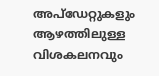അപ്‌ഡേറ്റുകളും ആഴത്തിലുള്ള വിശകലനവും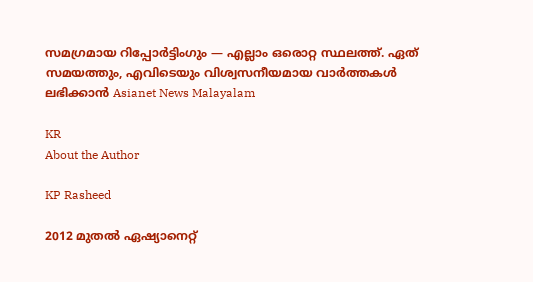സമഗ്രമായ റിപ്പോർട്ടിംഗും — എല്ലാം ഒരൊറ്റ സ്ഥലത്ത്. ഏത് സമയത്തും, എവിടെയും വിശ്വസനീയമായ വാർത്തകൾ ലഭിക്കാൻ Asianet News Malayalam

KR
About the Author

KP Rasheed

2012 മുതല്‍ ഏഷ്യാനെറ്റ്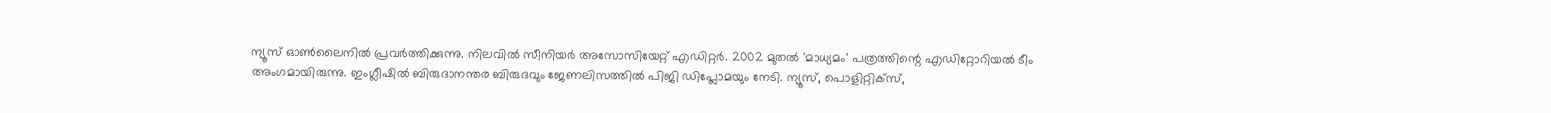ന്യൂസ് ഓണ്‍ലൈനില്‍ പ്രവര്‍ത്തിക്കുന്നു. നിലവില്‍ സീനിയര്‍ അസോസിയേറ്റ് എഡിറ്റര്‍. 2002 മുതല്‍ 'മാധ്യമം' പത്രത്തിന്റെ എഡിറ്റോറിയല്‍ ടീം അംഗമായിരുന്നു. ഇംഗ്ലീഷില്‍ ബിരുദാനന്തര ബിരുദവും ജേണലിസത്തില്‍ പിജി ഡിപ്ലോമയും നേടി. ന്യൂസ്, പൊളിറ്റിക്‌സ്,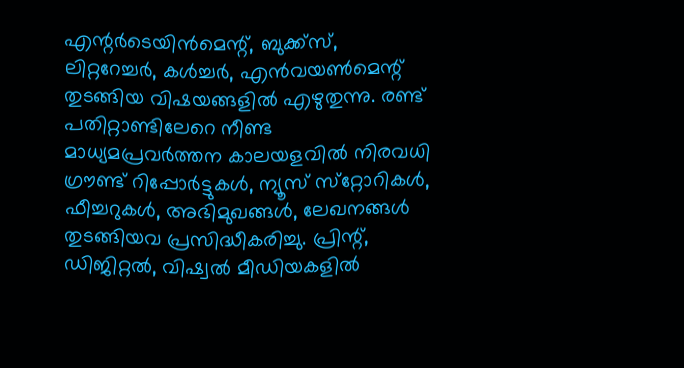എന്റര്‍ടെയിന്‍മെന്റ്, ബുക്ക്‌സ്, ലിറ്ററേച്ചര്‍, കള്‍ച്ചര്‍, എന്‍വയണ്‍മെന്റ് തുടങ്ങിയ വിഷയങ്ങളില്‍ എഴുതുന്നു. രണ്ട് പതിറ്റാണ്ടിലേറെ നീണ്ട മാധ്യമപ്രവര്‍ത്തന കാലയളവില്‍ നിരവധി ഗ്രൗണ്ട് റിപ്പോര്‍ട്ടുകള്‍, ന്യൂസ് സ്‌റ്റോറികള്‍, ഫീച്ചറുകള്‍, അഭിമുഖങ്ങള്‍, ലേഖനങ്ങള്‍ തുടങ്ങിയവ പ്രസിദ്ധീകരിച്ചു. പ്രിന്റ്, ഡിജിറ്റല്‍, വിഷ്വല്‍ മീഡിയകളില്‍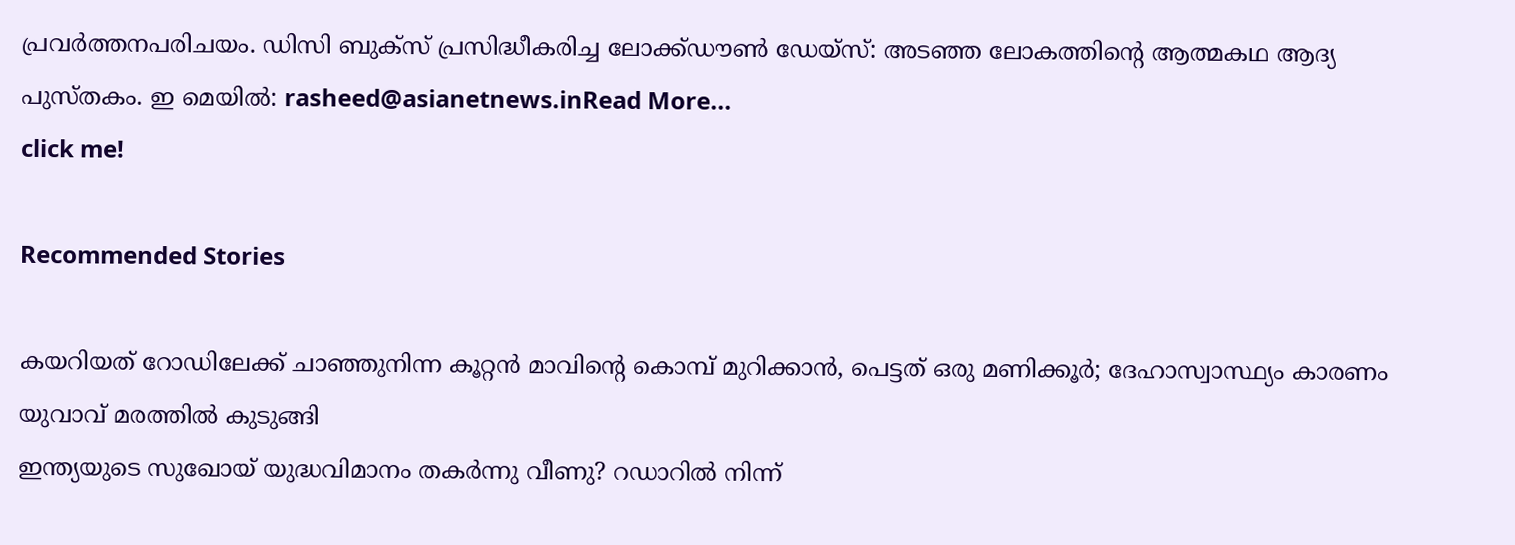പ്രവര്‍ത്തനപരിചയം. ഡിസി ബുക്സ് പ്രസിദ്ധീകരിച്ച ലോക്ക്ഡൗണ്‍ ഡേയ്സ്: അടഞ്ഞ ലോകത്തിന്റെ ആത്മകഥ ആദ്യ പുസ്തകം. ഇ മെയില്‍: rasheed@asianetnews.inRead More...
click me!

Recommended Stories

കയറിയത് റോഡിലേക്ക് ചാഞ്ഞുനിന്ന കൂറ്റൻ മാവിന്‍റെ കൊമ്പ് മുറിക്കാൻ, പെട്ടത് ഒരു മണിക്കൂർ; ദേഹാസ്വാസ്ഥ്യം കാരണം യുവാവ് മരത്തിൽ കുടുങ്ങി
ഇന്ത്യയുടെ സുഖോയ് യുദ്ധവിമാനം തകര്‍ന്നു വീണു? റഡാറിൽ നിന്ന്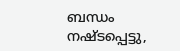ബന്ധം നഷ്ടപ്പെട്ടു,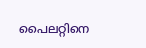പൈലറ്റിനെ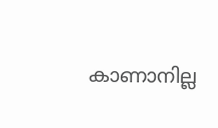കാണാനില്ല